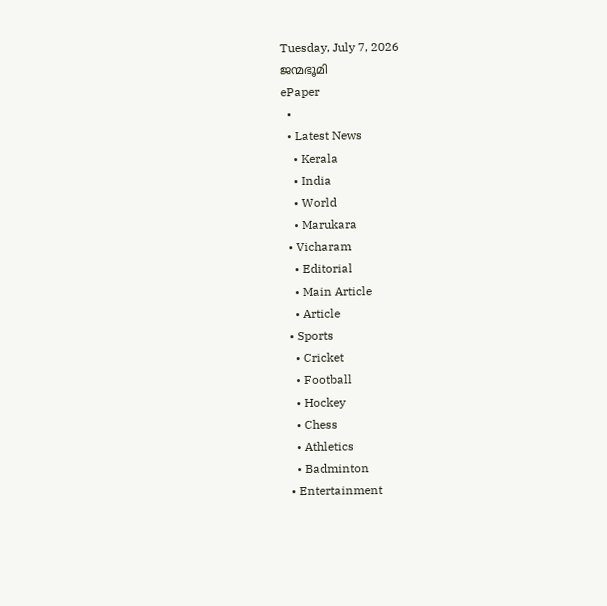Tuesday, July 7, 2026
ജന്മഭൂമി
ePaper
  •
  • Latest News
    • Kerala
    • India
    • World
    • Marukara
  • Vicharam
    • Editorial
    • Main Article
    • Article
  • Sports
    • Cricket
    • Football
    • Hockey
    • Chess
    • Athletics
    • Badminton
  • Entertainment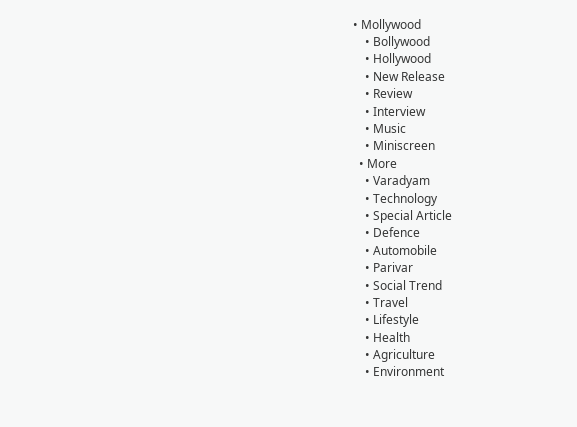• Mollywood
    • Bollywood
    • Hollywood
    • New Release
    • Review
    • Interview
    • Music
    • Miniscreen
  • More
    • Varadyam
    • Technology
    • Special Article
    • Defence
    • Automobile
    • Parivar
    • Social Trend
    • Travel
    • Lifestyle
    • Health
    • Agriculture
    • Environment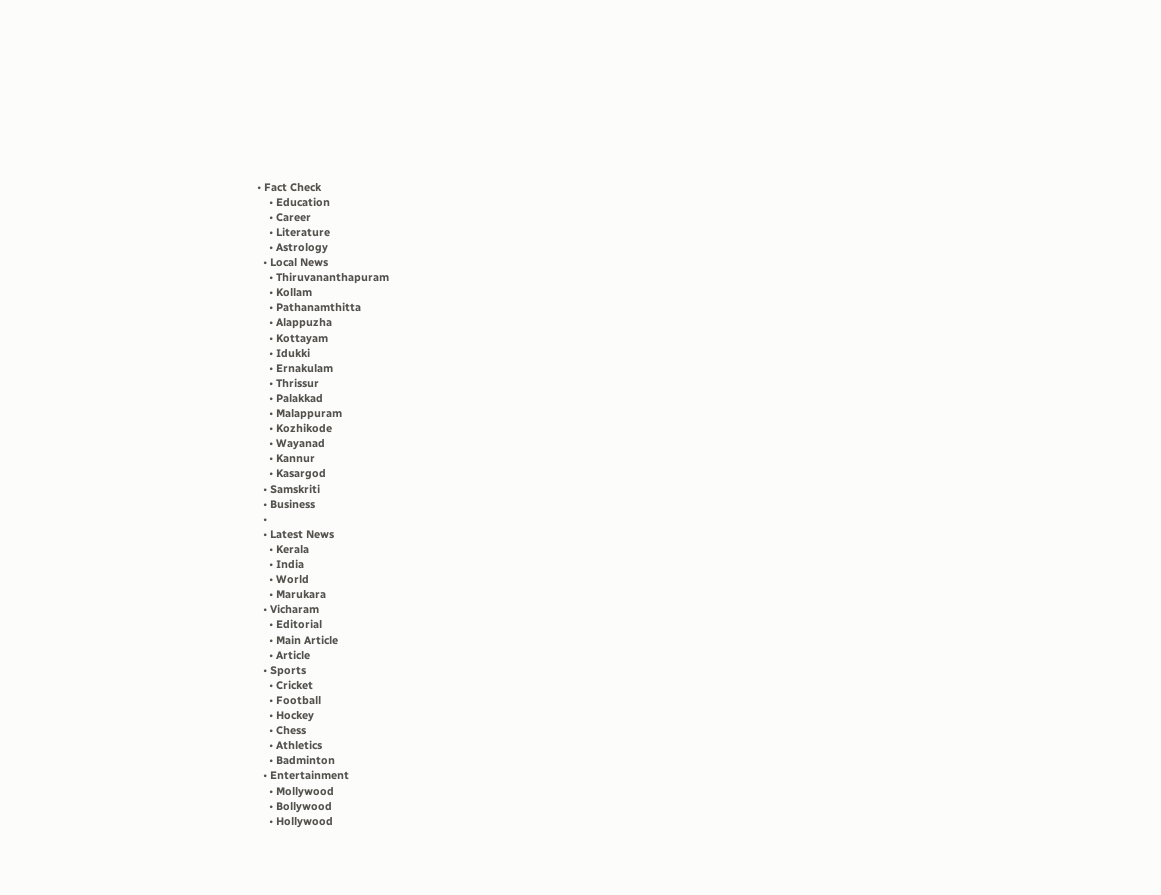• Fact Check
    • Education
    • Career
    • Literature
    • Astrology
  • Local News
    • Thiruvananthapuram
    • Kollam
    • Pathanamthitta
    • Alappuzha
    • Kottayam
    • Idukki
    • Ernakulam
    • Thrissur
    • Palakkad
    • Malappuram
    • Kozhikode
    • Wayanad
    • Kannur
    • Kasargod
  • Samskriti
  • Business
  •
  • Latest News
    • Kerala
    • India
    • World
    • Marukara
  • Vicharam
    • Editorial
    • Main Article
    • Article
  • Sports
    • Cricket
    • Football
    • Hockey
    • Chess
    • Athletics
    • Badminton
  • Entertainment
    • Mollywood
    • Bollywood
    • Hollywood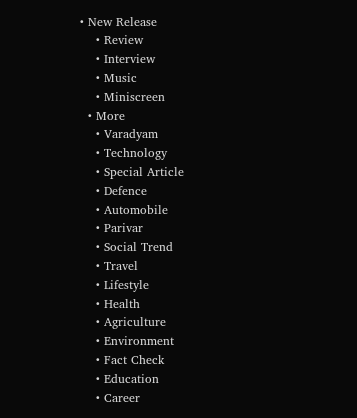• New Release
    • Review
    • Interview
    • Music
    • Miniscreen
  • More
    • Varadyam
    • Technology
    • Special Article
    • Defence
    • Automobile
    • Parivar
    • Social Trend
    • Travel
    • Lifestyle
    • Health
    • Agriculture
    • Environment
    • Fact Check
    • Education
    • Career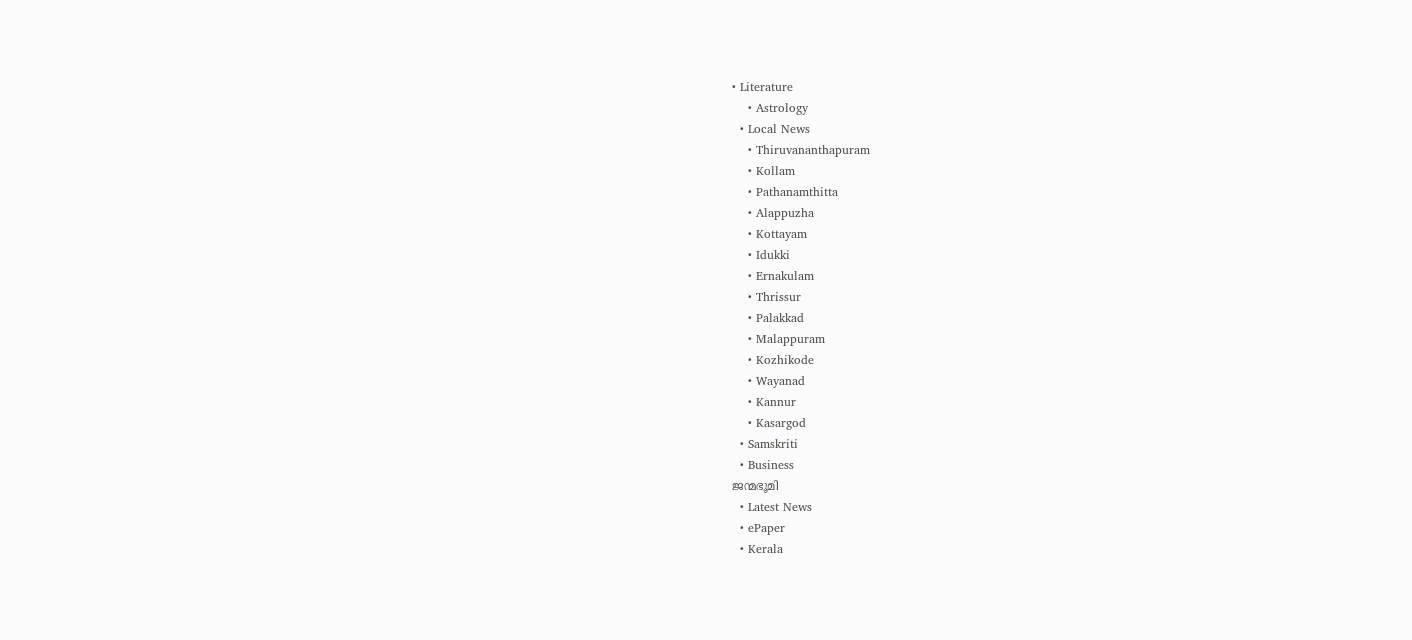• Literature
    • Astrology
  • Local News
    • Thiruvananthapuram
    • Kollam
    • Pathanamthitta
    • Alappuzha
    • Kottayam
    • Idukki
    • Ernakulam
    • Thrissur
    • Palakkad
    • Malappuram
    • Kozhikode
    • Wayanad
    • Kannur
    • Kasargod
  • Samskriti
  • Business
ജന്മഭൂമി
  • Latest News
  • ePaper
  • Kerala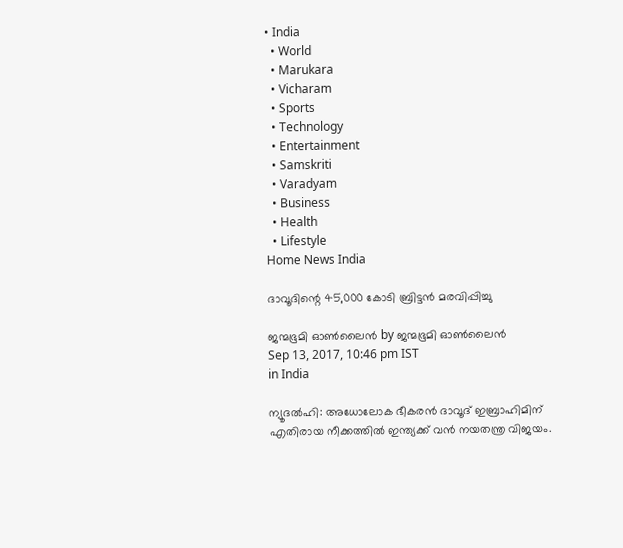• India
  • World
  • Marukara
  • Vicharam
  • Sports
  • Technology
  • Entertainment
  • Samskriti
  • Varadyam
  • Business
  • Health
  • Lifestyle
Home News India

ദാവൂദിന്റെ 45,000 കോടി ബ്രിട്ടന്‍ മരവിപ്പിച്ചു

ജന്മഭൂമി ഓണ്‍ലൈന്‍ by ജന്മഭൂമി ഓണ്‍ലൈന്‍
Sep 13, 2017, 10:46 pm IST
in India

ന്യൂദല്‍ഹി: അധോലോക ഭീകരന്‍ ദാവൂദ് ഇബ്രാഹിമിന് എതിരായ നീക്കത്തില്‍ ഇന്ത്യക്ക് വന്‍ നയതന്ത്ര വിജയം.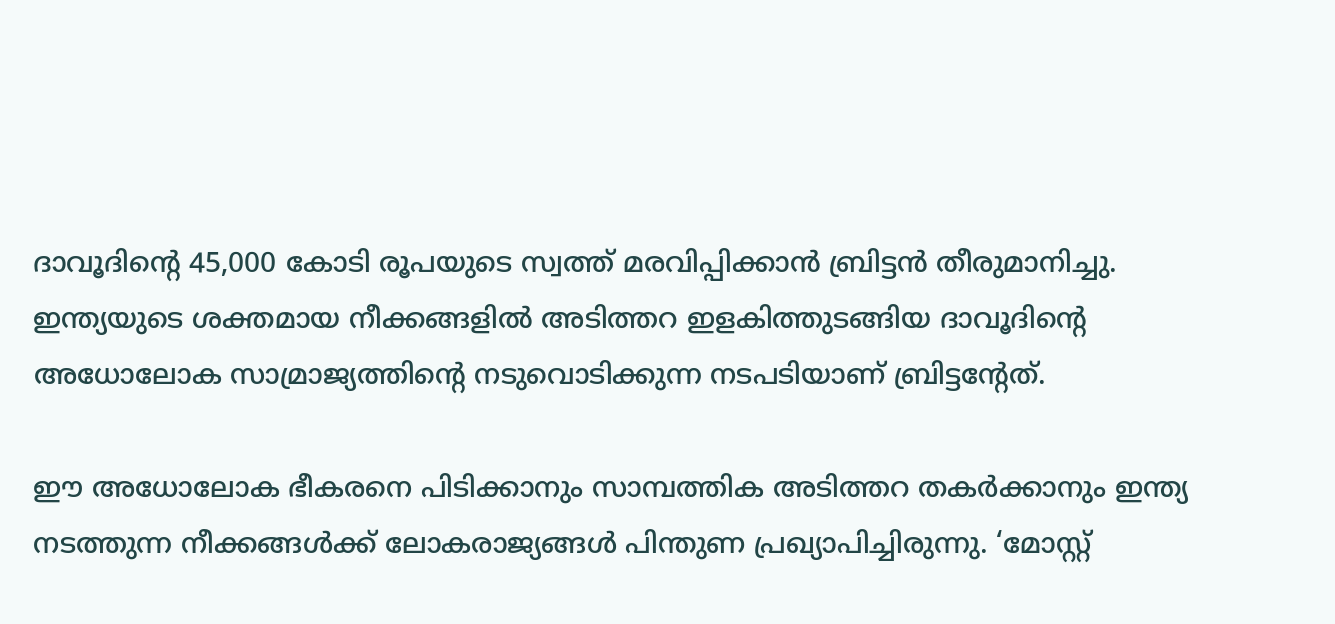ദാവൂദിന്റെ 45,000 കോടി രൂപയുടെ സ്വത്ത് മരവിപ്പിക്കാന്‍ ബ്രിട്ടന്‍ തീരുമാനിച്ചു. ഇന്ത്യയുടെ ശക്തമായ നീക്കങ്ങളില്‍ അടിത്തറ ഇളകിത്തുടങ്ങിയ ദാവൂദിന്റെ അധോലോക സാമ്രാജ്യത്തിന്റെ നടുവൊടിക്കുന്ന നടപടിയാണ് ബ്രിട്ടന്റേത്.

ഈ അധോലോക ഭീകരനെ പിടിക്കാനും സാമ്പത്തിക അടിത്തറ തകര്‍ക്കാനും ഇന്ത്യ നടത്തുന്ന നീക്കങ്ങള്‍ക്ക് ലോകരാജ്യങ്ങള്‍ പിന്തുണ പ്രഖ്യാപിച്ചിരുന്നു. ‘മോസ്റ്റ്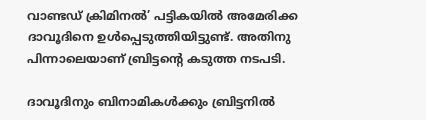വാണ്ടഡ് ക്രിമിനല്‍’ പട്ടികയില്‍ അമേരിക്ക ദാവൂദിനെ ഉള്‍പ്പെടുത്തിയിട്ടുണ്ട്. അതിനു പിന്നാലെയാണ് ബ്രിട്ടന്റെ കടുത്ത നടപടി.

ദാവൂദിനും ബിനാമികള്‍ക്കും ബ്രിട്ടനില്‍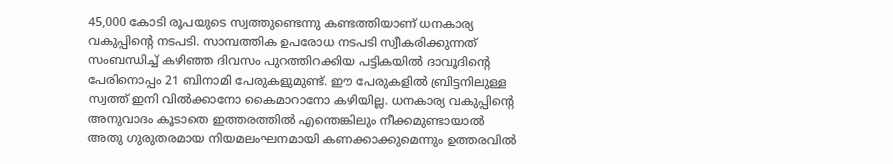45,000 കോടി രൂപയുടെ സ്വത്തുണ്ടെന്നു കണ്ടത്തിയാണ് ധനകാര്യ വകുപ്പിന്റെ നടപടി. സാമ്പത്തിക ഉപരോധ നടപടി സ്വീകരിക്കുന്നത് സംബന്ധിച്ച് കഴിഞ്ഞ ദിവസം പുറത്തിറക്കിയ പട്ടികയില്‍ ദാവൂദിന്റെ പേരിനൊപ്പം 21 ബിനാമി പേരുകളുമുണ്ട്. ഈ പേരുകളില്‍ ബ്രിട്ടനിലുള്ള സ്വത്ത് ഇനി വില്‍ക്കാനോ കൈമാറാനോ കഴിയില്ല. ധനകാര്യ വകുപ്പിന്റെ അനുവാദം കൂടാതെ ഇത്തരത്തില്‍ എന്തെങ്കിലും നീക്കമുണ്ടായാല്‍ അതു ഗുരുതരമായ നിയമലംഘനമായി കണക്കാക്കുമെന്നും ഉത്തരവില്‍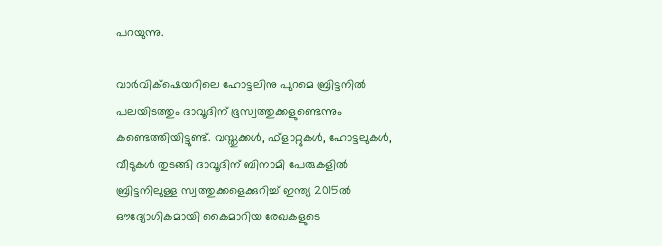പറയുന്നു.

വാര്‍വിക്‌ഷെയറിലെ ഹോട്ടലിനു പുറമെ ബ്രിട്ടനില്‍ പലയിടത്തും ദാവൂദിന് ഭൂസ്വത്തുക്കളുണ്ടെന്നും കണ്ടെത്തിയിട്ടുണ്ട്. വസ്തുക്കള്‍, ഫ്‌ളാറ്റുകള്‍, ഹോട്ടലുകള്‍, വീടുകള്‍ തുടങ്ങി ദാവൂദിന് ബിനാമി പേരുകളില്‍ ബ്രിട്ടനിലുള്ള സ്വത്തുക്കളെക്കുറിച്ച് ഇന്ത്യ 2015ല്‍ ഔദ്യോഗികമായി കൈമാറിയ രേഖകളുടെ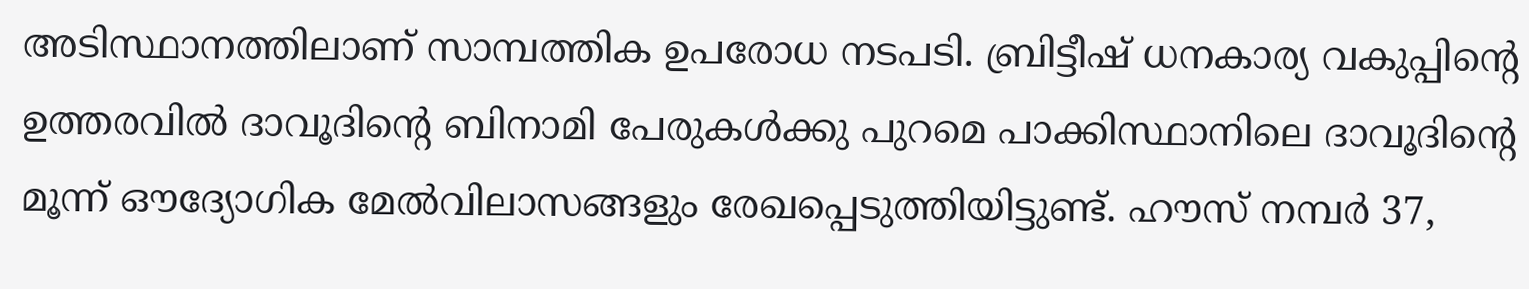അടിസ്ഥാനത്തിലാണ് സാമ്പത്തിക ഉപരോധ നടപടി. ബ്രിട്ടീഷ് ധനകാര്യ വകുപ്പിന്റെ ഉത്തരവില്‍ ദാവൂദിന്റെ ബിനാമി പേരുകള്‍ക്കു പുറമെ പാക്കിസ്ഥാനിലെ ദാവൂദിന്റെ മൂന്ന് ഔദ്യോഗിക മേല്‍വിലാസങ്ങളും രേഖപ്പെടുത്തിയിട്ടുണ്ട്. ഹൗസ് നമ്പര്‍ 37,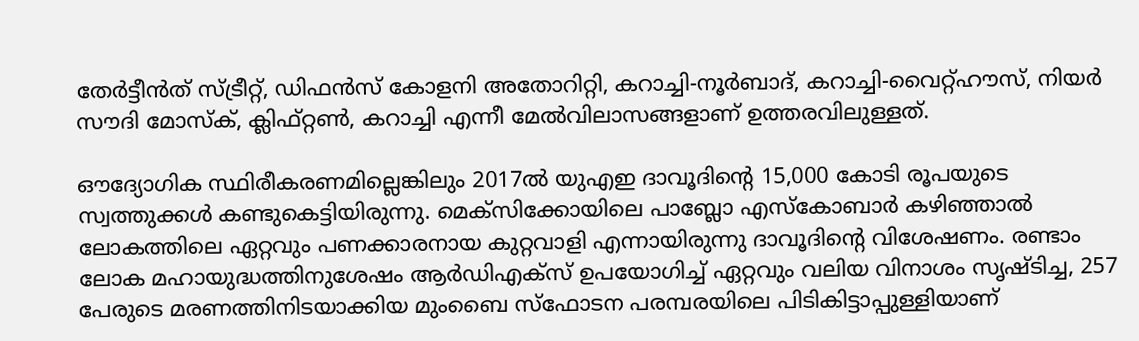തേര്‍ട്ടീന്‍ത് സ്ട്രീറ്റ്, ഡിഫന്‍സ് കോളനി അതോറിറ്റി, കറാച്ചി-നൂര്‍ബാദ്, കറാച്ചി-വൈറ്റ്ഹൗസ്, നിയര്‍ സൗദി മോസ്‌ക്, ക്ലിഫ്റ്റണ്‍, കറാച്ചി എന്നീ മേല്‍വിലാസങ്ങളാണ് ഉത്തരവിലുള്ളത്.

ഔദ്യോഗിക സ്ഥിരീകരണമില്ലെങ്കിലും 2017ല്‍ യുഎഇ ദാവൂദിന്റെ 15,000 കോടി രൂപയുടെ സ്വത്തുക്കള്‍ കണ്ടുകെട്ടിയിരുന്നു. മെക്‌സിക്കോയിലെ പാബ്ലോ എസ്‌കോബാര്‍ കഴിഞ്ഞാല്‍ ലോകത്തിലെ ഏറ്റവും പണക്കാരനായ കുറ്റവാളി എന്നായിരുന്നു ദാവൂദിന്റെ വിശേഷണം. രണ്ടാം ലോക മഹായുദ്ധത്തിനുശേഷം ആര്‍ഡിഎക്‌സ് ഉപയോഗിച്ച് ഏറ്റവും വലിയ വിനാശം സൃഷ്ടിച്ച, 257 പേരുടെ മരണത്തിനിടയാക്കിയ മുംബൈ സ്‌ഫോടന പരമ്പരയിലെ പിടികിട്ടാപ്പുള്ളിയാണ്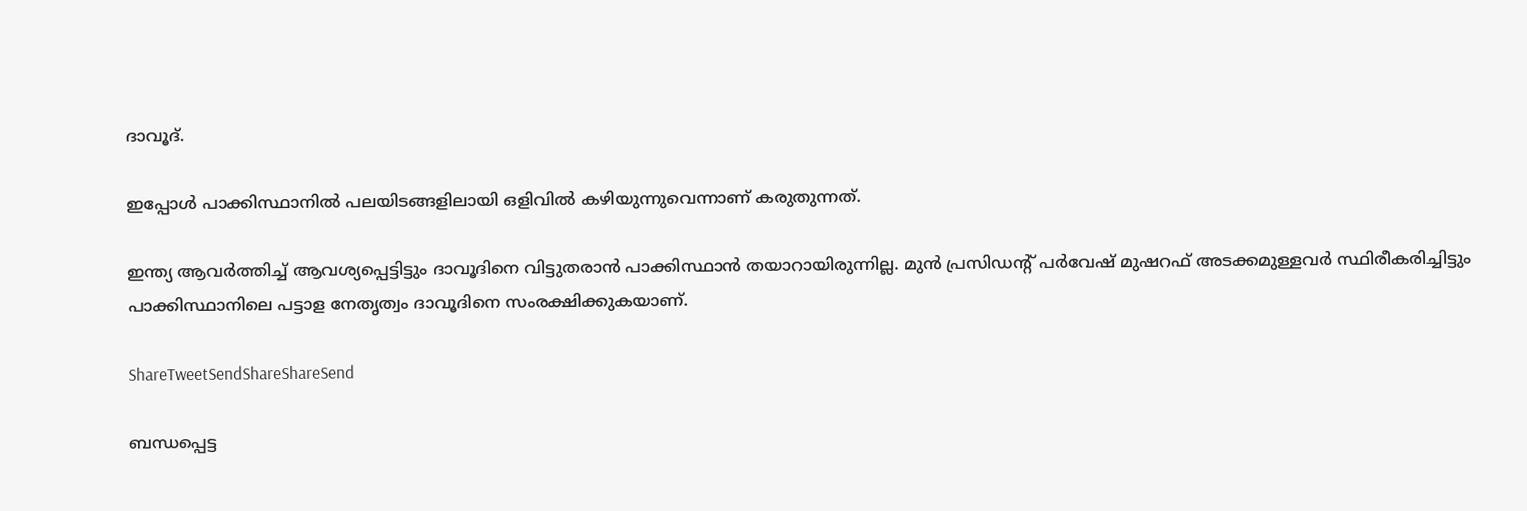ദാവൂദ്.

ഇപ്പോള്‍ പാക്കിസ്ഥാനില്‍ പലയിടങ്ങളിലായി ഒളിവില്‍ കഴിയുന്നുവെന്നാണ് കരുതുന്നത്.

ഇന്ത്യ ആവര്‍ത്തിച്ച് ആവശ്യപ്പെട്ടിട്ടും ദാവൂദിനെ വിട്ടുതരാന്‍ പാക്കിസ്ഥാന്‍ തയാറായിരുന്നില്ല. മുന്‍ പ്രസിഡന്റ് പര്‍വേഷ് മുഷറഫ് അടക്കമുള്ളവര്‍ സ്ഥിരീകരിച്ചിട്ടും പാക്കിസ്ഥാനിലെ പട്ടാള നേതൃത്വം ദാവൂദിനെ സംരക്ഷിക്കുകയാണ്.

ShareTweetSendShareShareSend

ബന്ധപ്പെട്ട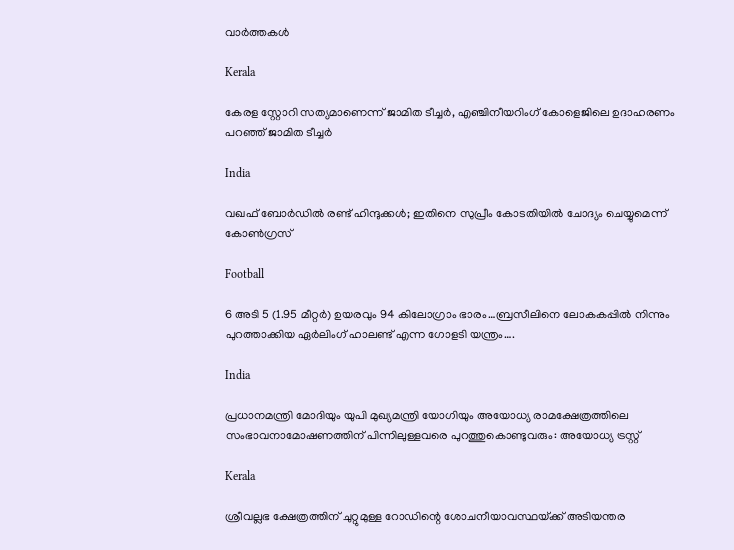വാര്‍ത്തകള്‍

Kerala

കേരള സ്റ്റോറി സത്യമാണെന്ന് ജാമിത ടീച്ചര്‍, എഞ്ചിനീയറിംഗ് കോളെജിലെ ഉദാഹരണം പറഞ്ഞ് ജാമിത ടീച്ചര്‍

India

വഖഫ് ബോര്‍ഡില്‍ രണ്ട് ഹിന്ദുക്കള്‍; ഇതിനെ സുപ്രീം കോടതിയിൽ ചോദ്യം ചെയ്യുമെന്ന് കോൺഗ്രസ്

Football

6 അടി 5 (1.95 മീറ്റർ) ഉയരവും 94 കിലോഗ്രാം ഭാരം…ബ്രസീലിനെ ലോകകപ്പില്‍ നിന്നും പുറത്താക്കിയ ഏര്‍ലിംഗ് ഹാലണ്ട് എന്ന ഗോളടി യന്ത്രം….

India

പ്രധാനമന്ത്രി മോദിയും യുപി മുഖ്യമന്ത്രി യോഗിയും അയോധ്യ രാമക്ഷേത്രത്തിലെ സംഭാവനാമോഷണത്തിന് പിന്നിലുള്ളവരെ പുറത്തുകൊണ്ടുവരും: അയോധ്യ ട്രസ്റ്റ്

Kerala

ശ്രീവല്ലഭ ക്ഷേത്രത്തിന് ചുറ്റുമുള്ള റോഡിന്റെ ശോചനീയാവസ്ഥയ്‌ക്ക് അടിയന്തര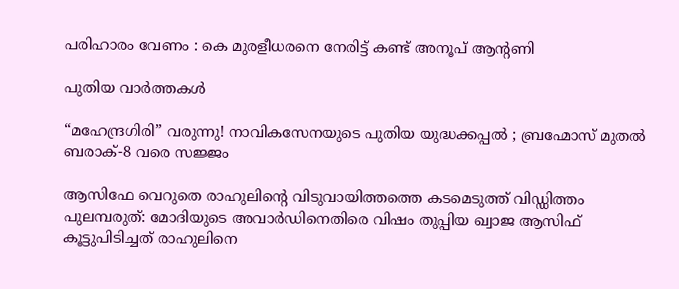പരിഹാരം വേണം : കെ മുരളീധരനെ നേരിട്ട് കണ്ട് അനൂപ് ആന്റണി

പുതിയ വാര്‍ത്തകള്‍

“മഹേന്ദ്രഗിരി” വരുന്നു! നാവികസേനയുടെ പുതിയ യുദ്ധക്കപ്പൽ ; ബ്രഹ്മോസ് മുതൽ ബരാക്-8 വരെ സജ്ജം

ആസിഫേ വെറുതെ രാഹുലിന്റെ വിടുവായിത്തത്തെ കടമെടുത്ത് വിഡ്ഡിത്തം പുലമ്പരുത്: മോദിയുടെ അവാർഡിനെതിരെ വിഷം തുപ്പിയ ഖ്വാജ ആസിഫ് കൂട്ടുപിടിച്ചത് രാഹുലിനെ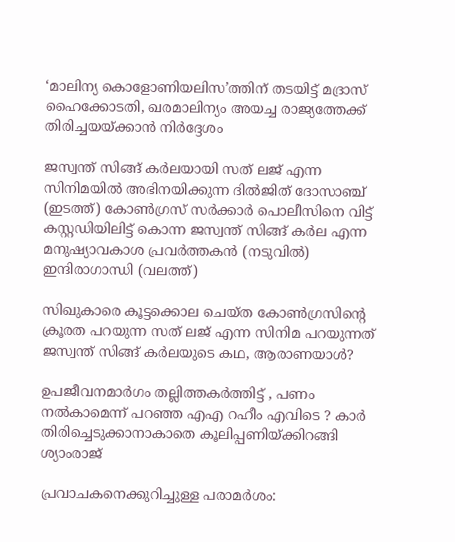‘മാലിന്യ കൊളോണിയലിസ’ത്തിന് തടയിട്ട് മദ്രാസ് ഹൈക്കോടതി, ഖരമാലിന്യം അയച്ച രാജ്യത്തേക്ക് തിരിച്ചയയ്‌ക്കാന്‍ നിര്‍ദ്ദേശം

ജസ്വന്ത് സിങ്ങ് കര്‍ലയായി സത് ലജ് എന്ന സിനിമയില്‍ അഭിനയിക്കുന്ന ദില്‍ജിത് ദോസാഞ്ച് (ഇടത്ത്) കോണ്‍ഗ്രസ് സര്‍ക്കാര്‍ പൊലീസിനെ വിട്ട് കസ്റ്റഡിയിലിട്ട് കൊന്ന ജസ്വന്ത് സിങ്ങ് കര്‍ല എന്ന മനുഷ്യാവകാശ പ്രവര്‍ത്തകന്‍ (നടുവില്‍) ഇന്ദിരാഗാന്ധി (വലത്ത്)

സിഖുകാരെ കൂട്ടക്കൊല ചെയ്ത കോണ്‍ഗ്രസിന്റെ ക്രൂരത പറയുന്ന സത് ലജ് എന്ന സിനിമ പറയുന്നത് ജസ്വന്ത് സിങ്ങ് കര്‍ലയുടെ കഥ, ആരാണയാള്‍?

ഉപജീവനമാർഗം തല്ലിത്തകർത്തിട്ട് , പണം നൽകാമെന്ന് പറഞ്ഞ എഎ റഹീം എവിടെ ? കാർ തിരിച്ചെടുക്കാനാകാതെ കൂലിപ്പണിയ്‌ക്കിറങ്ങി ശ്യാംരാജ്

പ്രവാചകനെക്കുറിച്ചുള്ള പരാമര്‍ശം: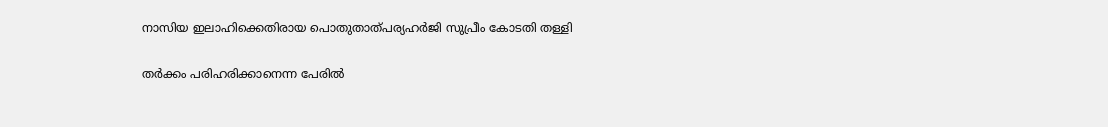നാസിയ ഇലാഹിക്കെതിരായ പൊതുതാത്പര്യഹര്‍ജി സുപ്രീം കോടതി തള്ളി

തര്‍ക്കം പരിഹരിക്കാനെന്ന പേരില്‍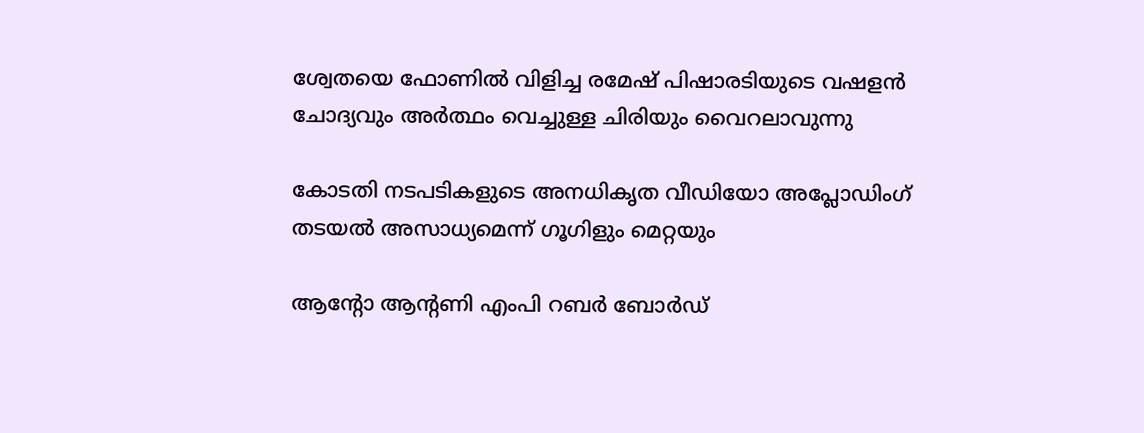ശ്വേതയെ ഫോണില്‍ വിളിച്ച രമേഷ് പിഷാരടിയുടെ വഷളന്‍ ചോദ്യവും അര്‍ത്ഥം വെച്ചുള്ള ചിരിയും വൈറലാവുന്നു

കോടതി നടപടികളുടെ അനധികൃത വീഡിയോ അപ്ലോഡിംഗ് തടയല്‍ അസാധ്യമെന്ന് ഗൂഗിളും മെറ്റയും

ആന്റോ ആന്റണി എംപി റബര്‍ ബോര്‍ഡ്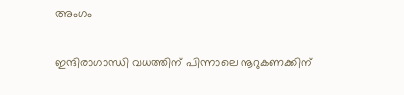അംഗം

ഇന്ദിരാഗാന്ധി വധത്തിന് പിന്നാലെ നൂറുകണക്കിന്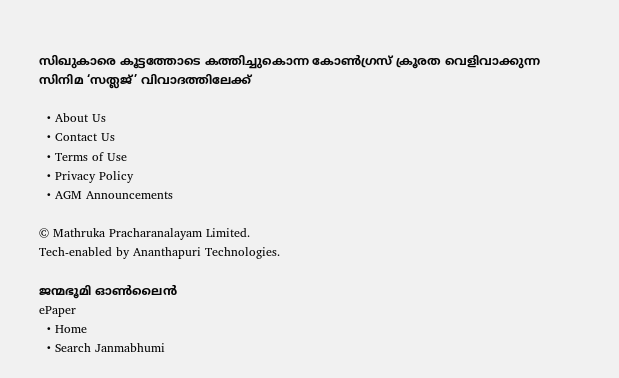സിഖുകാരെ കൂട്ടത്തോടെ കത്തിച്ചുകൊന്ന കോണ്‍ഗ്രസ് ക്രൂരത വെളിവാക്കുന്ന സിനിമ ‘സത്ലജ്’ വിവാദത്തിലേക്ക്

  • About Us
  • Contact Us
  • Terms of Use
  • Privacy Policy
  • AGM Announcements

© Mathruka Pracharanalayam Limited.
Tech-enabled by Ananthapuri Technologies.

ജന്മഭൂമി ഓണ്‍ലൈന്‍
ePaper
  • Home
  • Search Janmabhumi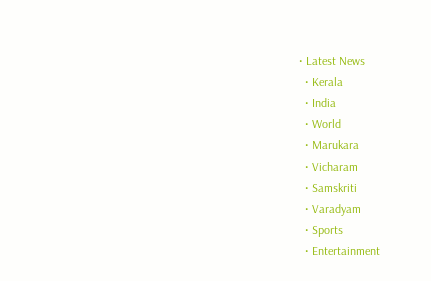• Latest News
  • Kerala
  • India
  • World
  • Marukara
  • Vicharam
  • Samskriti
  • Varadyam
  • Sports
  • Entertainment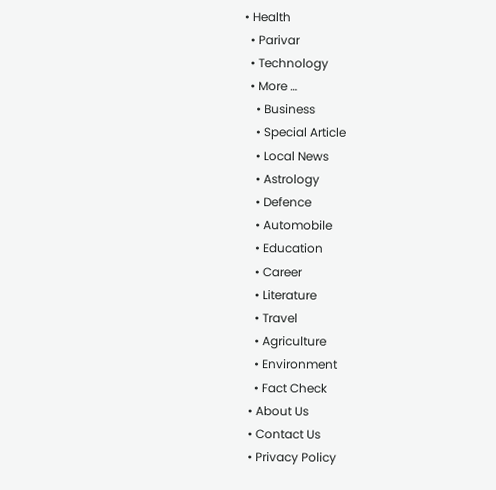• Health
  • Parivar
  • Technology
  • More …
    • Business
    • Special Article
    • Local News
    • Astrology
    • Defence
    • Automobile
    • Education
    • Career
    • Literature
    • Travel
    • Agriculture
    • Environment
    • Fact Check
  • About Us
  • Contact Us
  • Privacy Policy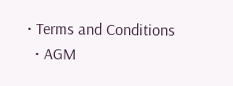• Terms and Conditions
  • AGM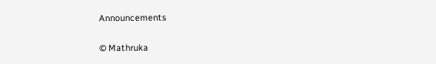Announcements

© Mathruka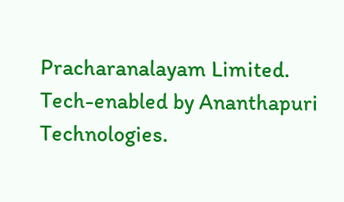Pracharanalayam Limited.
Tech-enabled by Ananthapuri Technologies.